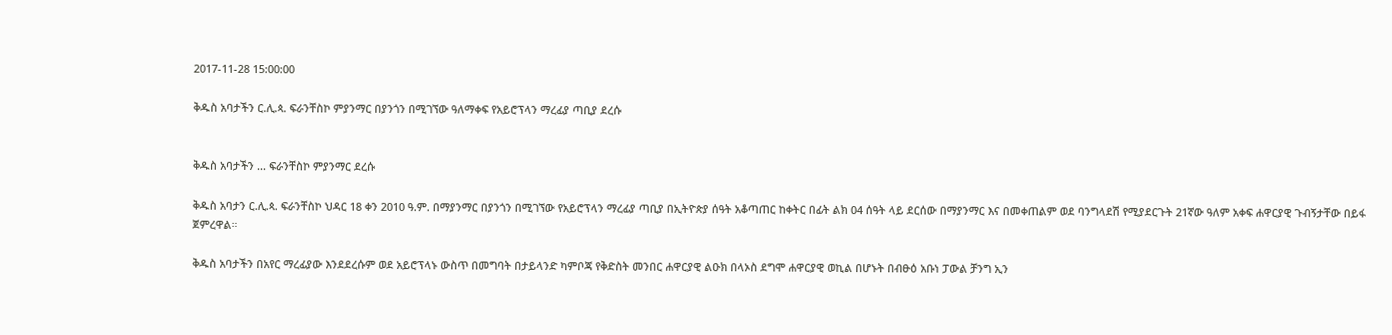2017-11-28 15:00:00

ቅዱስ አባታችን ር.ሊ.ጳ. ፍራንቸስኮ ምያንማር በያንጎን በሚገኘው ዓለማቀፍ የአይሮፕላን ማረፊያ ጣቢያ ደረሱ


ቅዱስ አባታችን ... ፍራንቸስኮ ምያንማር ደረሱ

ቅዱስ አባታን ር.ሊ.ጳ. ፍራንቸስኮ ህዳር 18 ቀን 2010 ዓ.ም. በማያንማር በያንጎን በሚገኘው የአይሮፕላን ማረፊያ ጣቢያ በኢትዮጵያ ሰዓት አቆጣጠር ከቀትር በፊት ልክ 04 ሰዓት ላይ ደርሰው በማያንማር እና በመቀጠልም ወደ ባንግላደሽ የሚያደርጉት 21ኛው ዓለም አቀፍ ሐዋርያዊ ጉብኝታቸው በይፋ ጀምረዋል።

ቅዱስ አባታችን በአየር ማረፊያው እንደደረሱም ወደ አይሮፕላኑ ውስጥ በመግባት በታይላንድ ካምቦጃ የቅድስት መንበር ሐዋርያዊ ልዑክ በላኦስ ደግሞ ሐዋርያዊ ወኪል በሆኑት በብፁዕ አቡነ ፓውል ቻንግ ኢን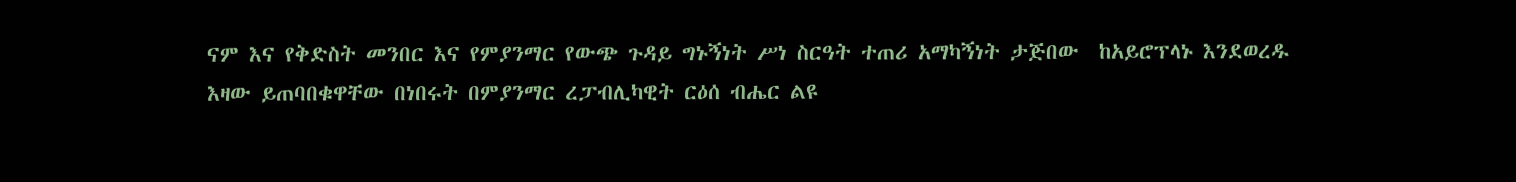ናም እና የቅድስት መንበር እና የምያንማር የውጭ ጉዳይ ግኑኝነት ሥነ ስርዓት ተጠሪ አማካኝነት ታጅበው  ከአይሮፕላኑ እንደወረዱ እዛው ይጠባበቁዋቸው በነበሩት በምያንማር ረፓብሊካዊት ርዕሰ ብሔር ልዩ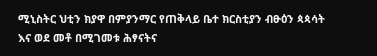ሚኒስትር ህቲን ክያዋ በምያንማር የጠቅላይ ቤተ ክርስቲያን ብፁዕን ጳጳሳት እና ወደ መቶ በሚገመቱ ሕፃናትና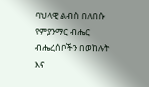ባህላዊ ልብስ በለበሱ የምያንማር ብሔር ብሔረሰቦችን በወከሉት እና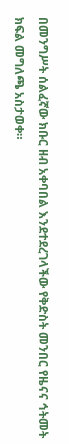በመንግሥት ሰልፈኛው ክቡር ዘብ አቀባበል እንደተደረገላችው የቅድስት መንበር የዜናና ኅትመት ክፍል መግለጫ አስታወቀ።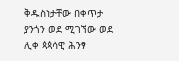ቅዱስነታቸው በቀጥታ ያንጎን ወደ ሚገኘው ወደ ሊቀ ጳጳሳዊ ሕንፃ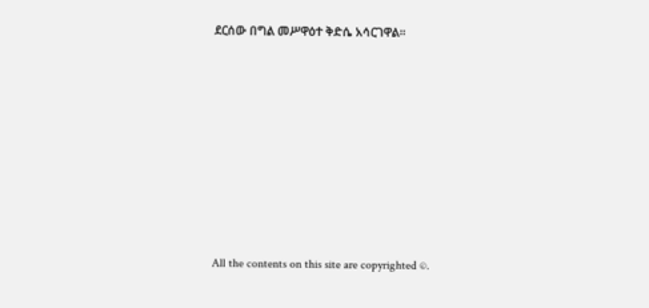ደርሰው በግል መሥዋዕተ ቅድሴ አሳርገዋል።








All the contents on this site are copyrighted ©.